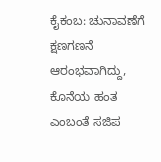ಕೈಕಂಬ: ಚುನಾವಣೆಗೆ ಕ್ಷಣಗಣನೆ ಆರಂಭವಾಗಿದ್ದು, ಕೊನೆಯ ಹಂತ ಎಂಬಂತೆ ಸಜಿಪ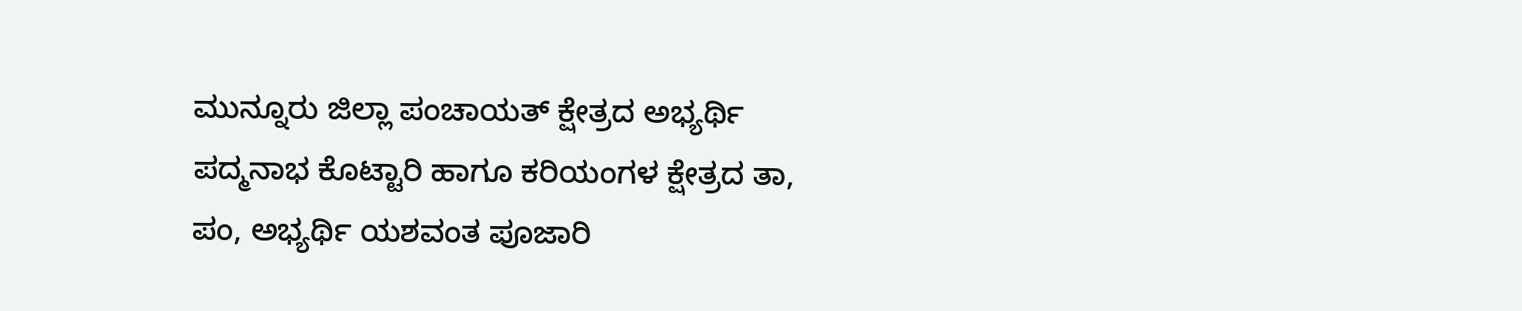ಮುನ್ನೂರು ಜಿಲ್ಲಾ ಪಂಚಾಯತ್ ಕ್ಷೇತ್ರದ ಅಭ್ಯರ್ಥಿ ಪದ್ಮನಾಭ ಕೊಟ್ಟಾರಿ ಹಾಗೂ ಕರಿಯಂಗಳ ಕ್ಷೇತ್ರದ ತಾ, ಪಂ, ಅಭ್ಯರ್ಥಿ ಯಶವಂತ ಪೂಜಾರಿ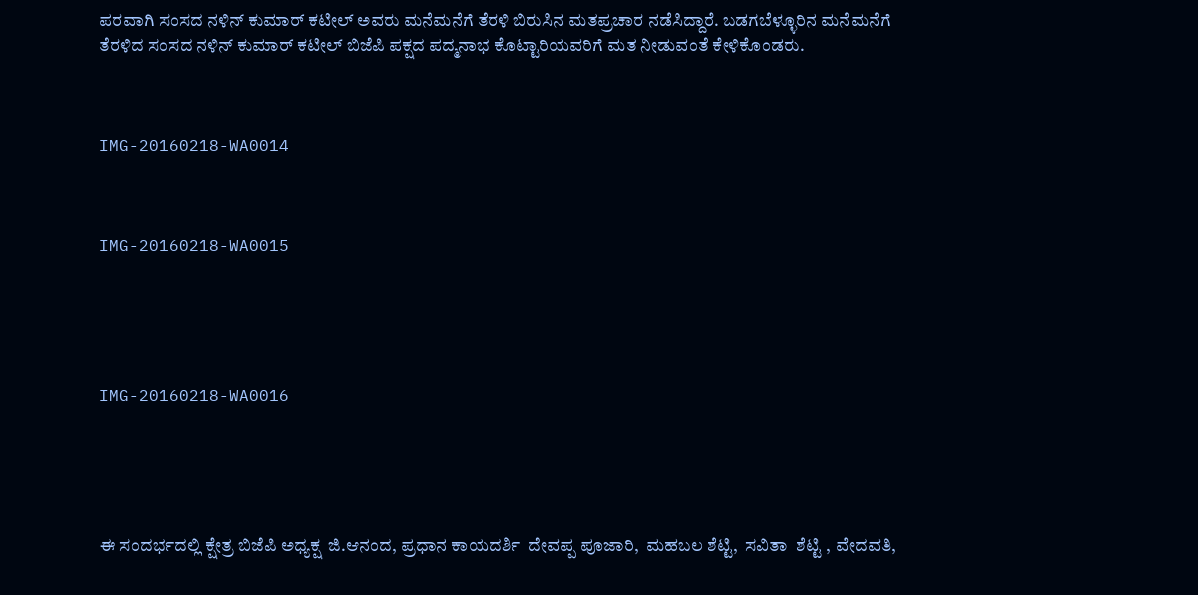ಪರವಾಗಿ ಸಂಸದ ನಳಿನ್ ಕುಮಾರ್ ಕಟೀಲ್ ಅವರು ಮನೆಮನೆಗೆ ತೆರಳಿ ಬಿರುಸಿನ ಮತಪ್ರಚಾರ ನಡೆಸಿದ್ದಾರೆ. ಬಡಗಬೆಳ್ಳೂರಿನ ಮನೆಮನೆಗೆ ತೆರಳಿದ ಸಂಸದ ನಳಿನ್ ಕುಮಾರ್ ಕಟೀಲ್ ಬಿಜೆಪಿ ಪಕ್ಷದ ಪದ್ಮನಾಭ ಕೊಟ್ಟಾರಿಯವರಿಗೆ ಮತ ನೀಡುವಂತೆ ಕೇಳಿಕೊಂಡರು.



IMG-20160218-WA0014



IMG-20160218-WA0015





IMG-20160218-WA0016





ಈ ಸಂದರ್ಭದಲ್ಲಿ ಕ್ಷೇತ್ರ ಬಿಜೆಪಿ ಅಧ್ಯಕ್ಷ  ಜಿ.ಆನಂದ, ಪ್ರಧಾನ ಕಾಯದರ್ಶಿ  ದೇವಪ್ಪ ಪೂಜಾರಿ,  ಮಹಬಲ ಶೆಟ್ಟಿ,  ಸವಿತಾ  ಶೆಟ್ಟಿ , ವೇದವತಿ,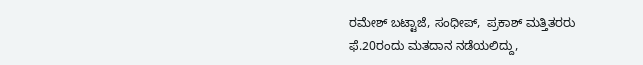ರಮೇಶ್ ಬಟ್ಟಾಜೆ, ಸಂಧೀಪ್,  ಪ್ರಕಾಶ್ ಮತ್ತಿತರರು
ಫೆ.20ರಂದು ಮತದಾನ ನಡೆಯಲಿದ್ದು,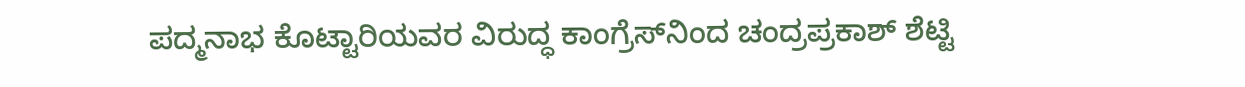ಪದ್ಮನಾಭ ಕೊಟ್ಟಾರಿಯವರ ವಿರುದ್ಧ ಕಾಂಗ್ರೆಸ್‍ನಿಂದ ಚಂದ್ರಪ್ರಕಾಶ್ ಶೆಟ್ಟಿ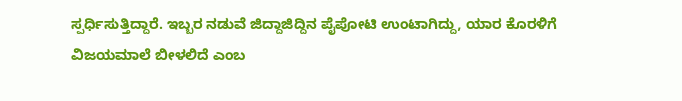ಸ್ಪರ್ಧಿಸುತ್ತಿದ್ದಾರೆ. ಇಬ್ಬರ ನಡುವೆ ಜಿದ್ದಾಜಿದ್ದಿನ ಪೈಪೋಟಿ ಉಂಟಾಗಿದ್ದು, ಯಾರ ಕೊರಳಿಗೆ ವಿಜಯಮಾಲೆ ಬೀಳಲಿದೆ ಎಂಬ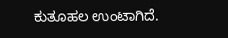ಕುತೂಹಲ ಉಂಟಾಗಿದೆ.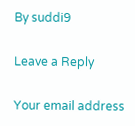By suddi9

Leave a Reply

Your email address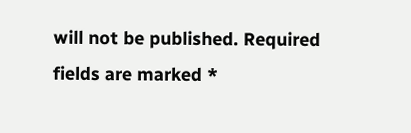will not be published. Required fields are marked *